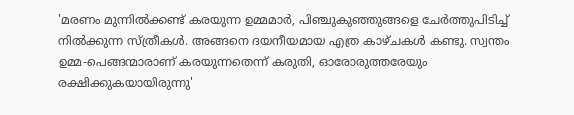'മരണം മുന്നില്‍ക്കണ്ട് കരയുന്ന ഉമ്മമാര്‍, പിഞ്ചുകുഞ്ഞുങ്ങളെ ചേര്‍ത്തുപിടിച്ച് നില്‍ക്കുന്ന സ്ത്രീകള്‍. അങ്ങനെ ദയനീയമായ എത്ര കാഴ്ചകള്‍ കണ്ടു. സ്വന്തം ഉമ്മ-പെങ്ങന്മാരാണ് കരയുന്നതെന്ന് കരുതി, ഓരോരുത്തരേയും രക്ഷിക്കുകയായിരുന്നു'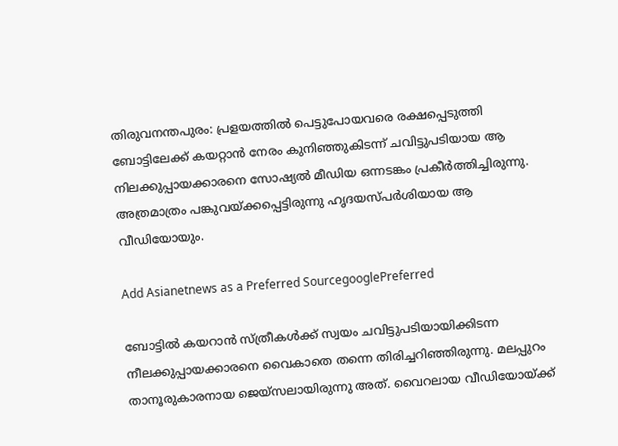തിരുവനന്തപുരം: പ്രളയത്തില്‍ പെട്ടുപോയവരെ രക്ഷപ്പെടുത്തി ബോട്ടിലേക്ക് കയറ്റാന്‍ നേരം കുനിഞ്ഞുകിടന്ന് ചവിട്ടുപടിയായ ആ നിലക്കുപ്പായക്കാരനെ സോഷ്യല്‍ മീഡിയ ഒന്നടങ്കം പ്രകീര്‍ത്തിച്ചിരുന്നു. അത്രമാത്രം പങ്കുവയ്ക്കപ്പെട്ടിരുന്നു ഹൃദയസ്പര്‍ശിയായ ആ വീഡിയോയും.

Add Asianetnews as a Preferred SourcegooglePreferred

ബോട്ടില്‍ കയറാന്‍ സ്ത്രീകള്‍ക്ക് സ്വയം ചവിട്ടുപടിയായിക്കിടന്ന നീലക്കുപ്പായക്കാരനെ വൈകാതെ തന്നെ തിരിച്ചറിഞ്ഞിരുന്നു. മലപ്പുറം താനൂരുകാരനായ ജെയ്‌സലായിരുന്നു അത്. വൈറലായ വീഡിയോയ്ക്ക്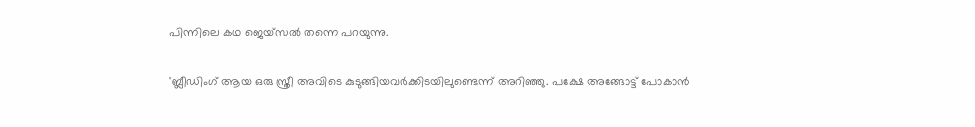പിന്നിലെ കഥ ജെയ്‌സല്‍ തന്നെ പറയുന്നു.

'ബ്ലീഡിംഗ് ആയ ഒരു സ്ത്രീ അവിടെ കുടുങ്ങിയവര്‍ക്കിടയിലുണ്ടെന്ന് അറിഞ്ഞു. പക്ഷേ അങ്ങോട്ട് പോകാന്‍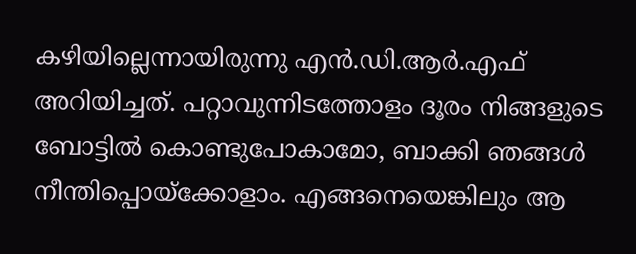കഴിയില്ലെന്നായിരുന്നു എന്‍.ഡി.ആര്‍.എഫ് അറിയിച്ചത്. പറ്റാവുന്നിടത്തോളം ദൂരം നിങ്ങളുടെ ബോട്ടില്‍ കൊണ്ടുപോകാമോ, ബാക്കി ഞങ്ങള്‍ നീന്തിപ്പൊയ്‌ക്കോളാം. എങ്ങനെയെങ്കിലും ആ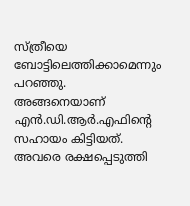സ്ത്രീയെ ബോട്ടിലെത്തിക്കാമെന്നും പറഞ്ഞു. അങ്ങനെയാണ് എന്‍.ഡി.ആര്‍.എഫിന്റെ സഹായം കിട്ടിയത്. അവരെ രക്ഷപ്പെടുത്തി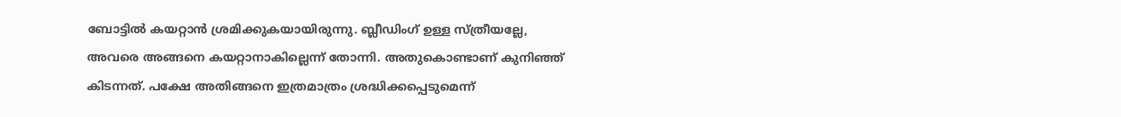ബോട്ടില്‍ കയറ്റാന്‍ ശ്രമിക്കുകയായിരുന്നു. ബ്ലീഡിംഗ് ഉള്ള സ്ത്രീയല്ലേ, അവരെ അങ്ങനെ കയറ്റാനാകില്ലെന്ന് തോന്നി. അതുകൊണ്ടാണ് കുനിഞ്ഞ് കിടന്നത്. പക്ഷേ അതിങ്ങനെ ഇത്രമാത്രം ശ്രദ്ധിക്കപ്പെടുമെന്ന്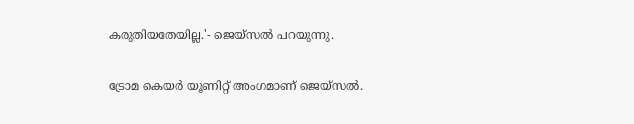കരുതിയതേയില്ല.'- ജെയ്‌സല്‍ പറയുന്നു.

ട്രോമ കെയര്‍ യൂണിറ്റ് അംഗമാണ് ജെയ്‌സല്‍.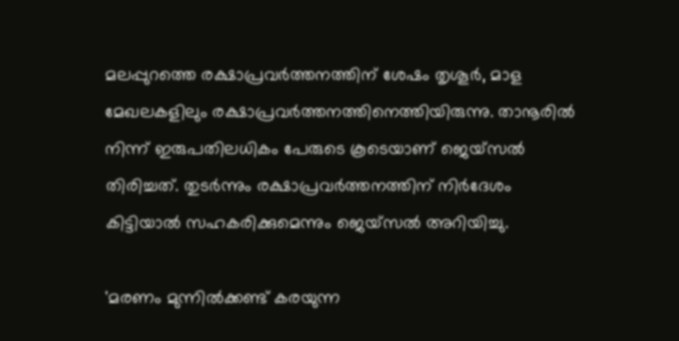മലപ്പുറത്തെ രക്ഷാപ്രവര്‍ത്തനത്തിന് ശേഷം തൃശൂര്‍, മാള മേഖലകളിലും രക്ഷാപ്രവര്‍ത്തനത്തിനെത്തിയിരുന്നു. താനൂരില്‍ നിന്ന് ഇരുപതിലധികം പേരുടെ കൂടെയാണ് ജെയ്‌സല്‍ തിരിച്ചത്. തുടര്‍ന്നും രക്ഷാപ്രവര്‍ത്തനത്തിന് നിര്‍ദേശം കിട്ടിയാല്‍ സഹകരിക്കുമെന്നും ജെയ്‌സല്‍ അറിയിച്ചു.

'മരണം മുന്നില്‍ക്കണ്ട് കരയുന്ന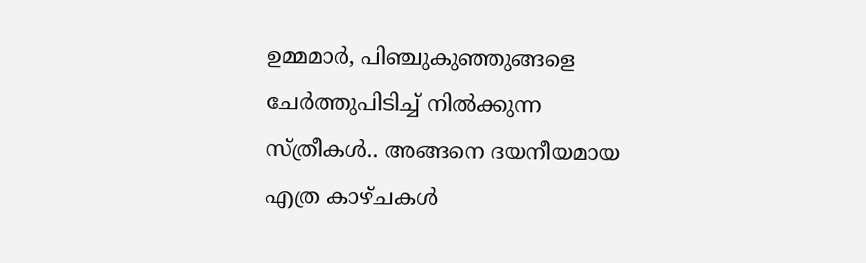ഉമ്മമാര്‍, പിഞ്ചുകുഞ്ഞുങ്ങളെ ചേര്‍ത്തുപിടിച്ച് നില്‍ക്കുന്ന സ്ത്രീകള്‍.. അങ്ങനെ ദയനീയമായ എത്ര കാഴ്ചകള്‍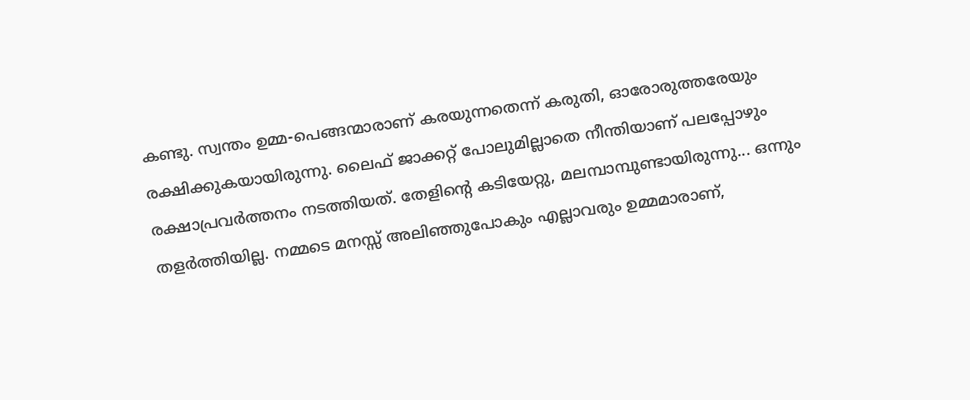കണ്ടു. സ്വന്തം ഉമ്മ-പെങ്ങന്മാരാണ് കരയുന്നതെന്ന് കരുതി, ഓരോരുത്തരേയും രക്ഷിക്കുകയായിരുന്നു. ലൈഫ് ജാക്കറ്റ് പോലുമില്ലാതെ നീന്തിയാണ് പലപ്പോഴും രക്ഷാപ്രവര്‍ത്തനം നടത്തിയത്. തേളിന്റെ കടിയേറ്റു, മലമ്പാമ്പുണ്ടായിരുന്നു... ഒന്നും തളര്‍ത്തിയില്ല. നമ്മടെ മനസ്സ് അലിഞ്ഞുപോകും എല്ലാവരും ഉമ്മമാരാണ്,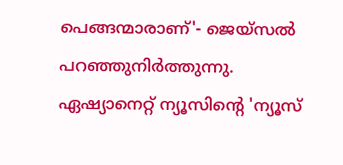പെങ്ങന്മാരാണ്'- ജെയ്‌സല്‍ പറഞ്ഞുനിര്‍ത്തുന്നു. ഏഷ്യാനെറ്റ് ന്യൂസിന്റെ 'ന്യൂസ്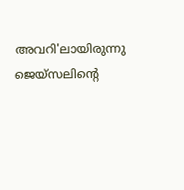അവറി'ലായിരുന്നു ജെയ്‌സലിന്റെ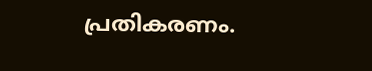പ്രതികരണം.